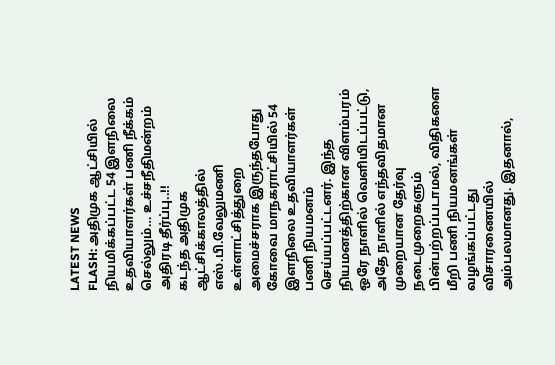LATEST NEWS
FLASH: அதிமுக ஆட்சியில் நியமிக்கப்பட்ட 54 இளநிலை உதவியாளர்கள் பணி நீக்கம் செல்லும்… உச்சநீதிமன்றம் அதிரடி தீர்ப்பு..!!
கடந்த அதிமுக ஆட்சிக்காலத்தில் எஸ்.பி.வேலுமணி உள்ளாட்சித்துறை அமைச்சராக இருந்தபோது கோவை மாநகராட்சியில் 54 இளநிலை உதவியாளர்கள் பணி நியமனம் செய்யப்பட்டனர். இந்த நியமனத்திற்கான விளம்பரம் ஒரே நாளில் வெளியிடப்பட்டு, அதே நாளில் எந்தவிதமான முறையான தேர்வு நடைமுறைகளும் பின்பற்றப்படாமல், விதிகளை மீறி பணி நியமனங்கள் வழங்கப்பட்டது விசாரணையில் அம்பலமானது. இதனால்,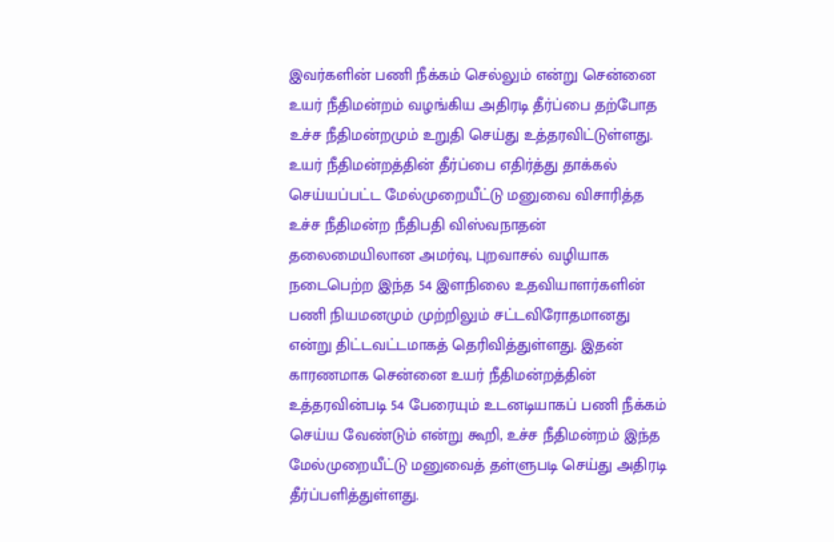இவர்களின் பணி நீக்கம் செல்லும் என்று சென்னை உயர் நீதிமன்றம் வழங்கிய அதிரடி தீர்ப்பை தற்போத உச்ச நீதிமன்றமும் உறுதி செய்து உத்தரவிட்டுள்ளது.
உயர் நீதிமன்றத்தின் தீர்ப்பை எதிர்த்து தாக்கல் செய்யப்பட்ட மேல்முறையீட்டு மனுவை விசாரித்த உச்ச நீதிமன்ற நீதிபதி விஸ்வநாதன் தலைமையிலான அமர்வு, புறவாசல் வழியாக நடைபெற்ற இந்த 54 இளநிலை உதவியாளர்களின் பணி நியமனமும் முற்றிலும் சட்டவிரோதமானது என்று திட்டவட்டமாகத் தெரிவித்துள்ளது. இதன் காரணமாக சென்னை உயர் நீதிமன்றத்தின் உத்தரவின்படி 54 பேரையும் உடனடியாகப் பணி நீக்கம் செய்ய வேண்டும் என்று கூறி, உச்ச நீதிமன்றம் இந்த மேல்முறையீட்டு மனுவைத் தள்ளுபடி செய்து அதிரடி தீர்ப்பளித்துள்ளது.